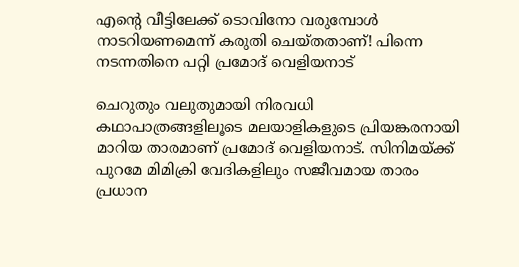എന്റെ വീട്ടിലേക്ക് ടൊവിനോ വരുമ്പോള്‍ നാടറിയണമെന്ന് കരുതി ചെയ്തതാണ്! പിന്നെ നടന്നതിനെ പറ്റി പ്രമോദ് വെളിയനാട്

ചെറുതും വലുതുമായി നിരവധി കഥാപാത്രങ്ങളിലൂടെ മലയാളികളുടെ പ്രിയങ്കരനായി മാറിയ താരമാണ് പ്രമോദ് വെളിയനാട്. സിനിമയ്ക്ക് പുറമേ മിമിക്രി വേദികളിലും സജീവമായ താരം പ്രധാന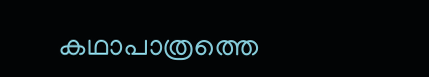കഥാപാത്രത്തെ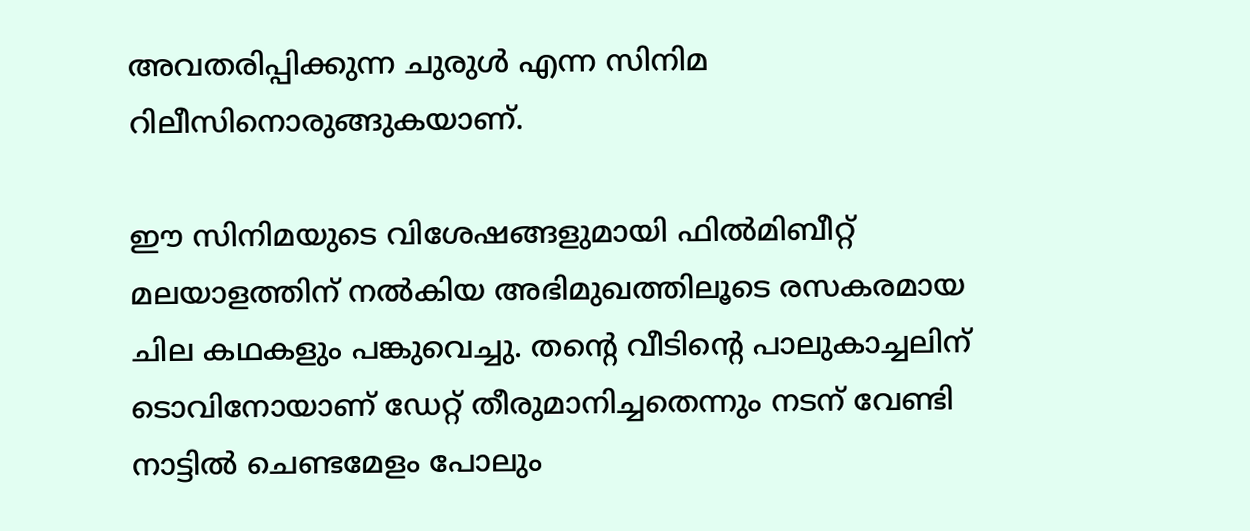അവതരിപ്പിക്കുന്ന ചുരുള്‍ എന്ന സിനിമ റിലീസിനൊരുങ്ങുകയാണ്.

ഈ സിനിമയുടെ വിശേഷങ്ങളുമായി ഫില്‍മിബീറ്റ് മലയാളത്തിന് നല്‍കിയ അഭിമുഖത്തിലൂടെ രസകരമായ ചില കഥകളും പങ്കുവെച്ചു. തന്റെ വീടിന്റെ പാലുകാച്ചലിന് ടൊവിനോയാണ് ഡേറ്റ് തീരുമാനിച്ചതെന്നും നടന് വേണ്ടി നാട്ടില്‍ ചെണ്ടമേളം പോലും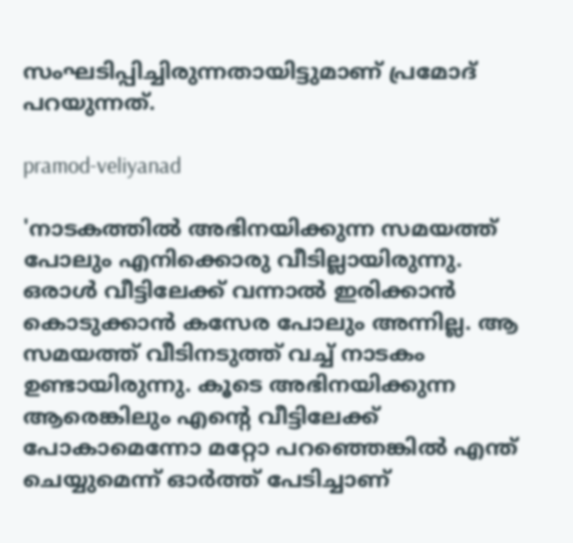സംഘടിപ്പിച്ചിരുന്നതായിട്ടുമാണ് പ്രമോദ് പറയുന്നത്.

pramod-veliyanad

'നാടകത്തില്‍ അഭിനയിക്കുന്ന സമയത്ത് പോലും എനിക്കൊരു വീടില്ലായിരുന്നു. ഒരാള്‍ വീട്ടിലേക്ക് വന്നാല്‍ ഇരിക്കാന്‍ കൊടുക്കാന്‍ കസേര പോലും അന്നില്ല. ആ സമയത്ത് വീടിനടുത്ത് വച്ച് നാടകം ഉണ്ടായിരുന്നു. കൂടെ അഭിനയിക്കുന്ന ആരെങ്കിലും എന്റെ വീട്ടിലേക്ക് പോകാമെന്നോ മറ്റോ പറഞ്ഞെങ്കില്‍ എന്ത് ചെയ്യുമെന്ന് ഓര്‍ത്ത് പേടിച്ചാണ്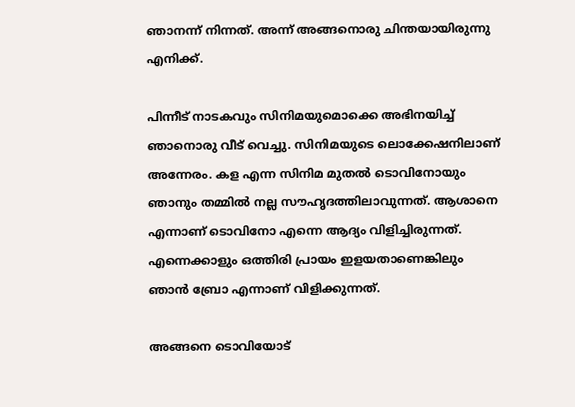ഞാനന്ന് നിന്നത്. അന്ന് അങ്ങനൊരു ചിന്തയായിരുന്നു എനിക്ക്.

പിന്നീട് നാടകവും സിനിമയുമൊക്കെ അഭിനയിച്ച് ഞാനൊരു വീട് വെച്ചു. സിനിമയുടെ ലൊക്കേഷനിലാണ് അന്നേരം. കള എന്ന സിനിമ മുതല്‍ ടൊവിനോയും ഞാനും തമ്മില്‍ നല്ല സൗഹൃദത്തിലാവുന്നത്. ആശാനെ എന്നാണ് ടൊവിനോ എന്നെ ആദ്യം വിളിച്ചിരുന്നത്. എന്നെക്കാളും ഒത്തിരി പ്രായം ഇളയതാണെങ്കിലും ഞാന്‍ ബ്രോ എന്നാണ് വിളിക്കുന്നത്.

അങ്ങനെ ടൊവിയോട്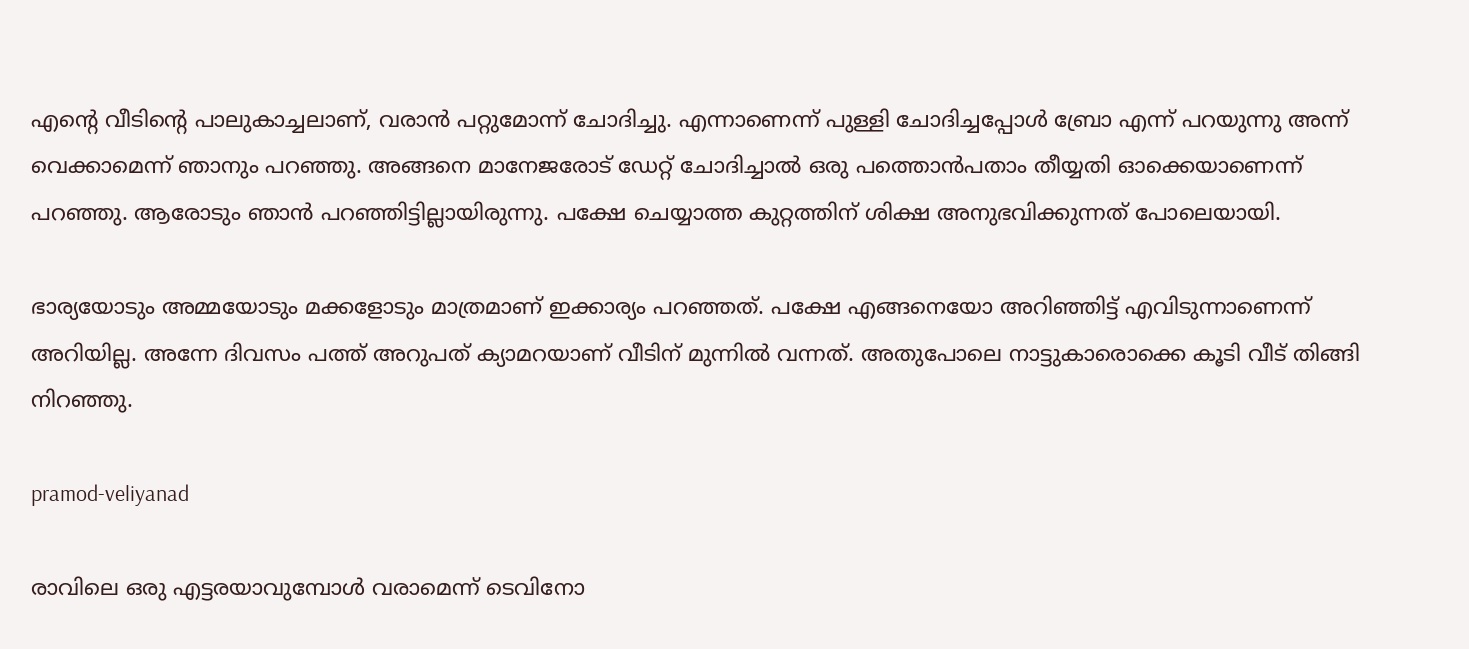എന്റെ വീടിന്റെ പാലുകാച്ചലാണ്, വരാന്‍ പറ്റുമോന്ന് ചോദിച്ചു. എന്നാണെന്ന് പുള്ളി ചോദിച്ചപ്പോള്‍ ബ്രോ എന്ന് പറയുന്നു അന്ന് വെക്കാമെന്ന് ഞാനും പറഞ്ഞു. അങ്ങനെ മാനേജരോട് ഡേറ്റ് ചോദിച്ചാല്‍ ഒരു പത്തൊന്‍പതാം തീയ്യതി ഓക്കെയാണെന്ന് പറഞ്ഞു. ആരോടും ഞാന്‍ പറഞ്ഞിട്ടില്ലായിരുന്നു. പക്ഷേ ചെയ്യാത്ത കുറ്റത്തിന് ശിക്ഷ അനുഭവിക്കുന്നത് പോലെയായി.

ഭാര്യയോടും അമ്മയോടും മക്കളോടും മാത്രമാണ് ഇക്കാര്യം പറഞ്ഞത്. പക്ഷേ എങ്ങനെയോ അറിഞ്ഞിട്ട് എവിടുന്നാണെന്ന് അറിയില്ല. അന്നേ ദിവസം പത്ത് അറുപത് ക്യാമറയാണ് വീടിന് മുന്നില്‍ വന്നത്. അതുപോലെ നാട്ടുകാരൊക്കെ കൂടി വീട് തിങ്ങി നിറഞ്ഞു.

pramod-veliyanad

രാവിലെ ഒരു എട്ടരയാവുമ്പോള്‍ വരാമെന്ന് ടെവിനോ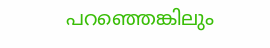പറഞ്ഞെങ്കിലും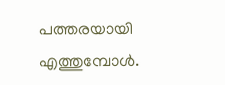പത്തരയായി എത്തുമ്പോള്‍.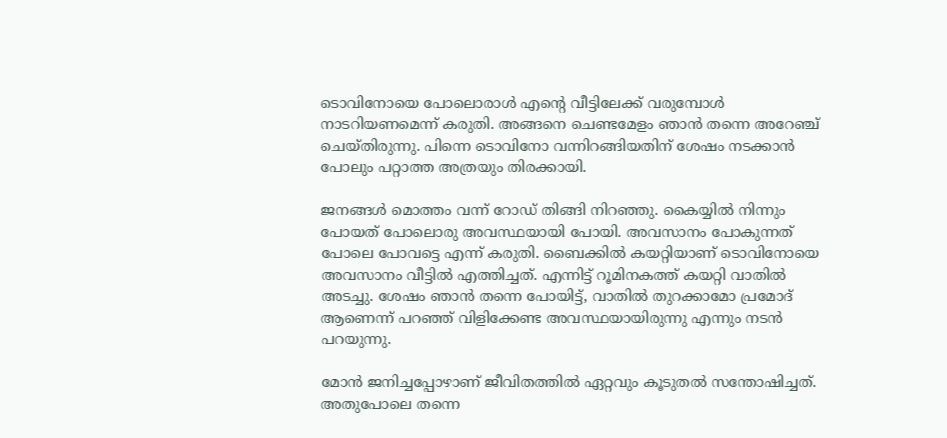ടൊവിനോയെ പോലൊരാള്‍ എന്റെ വീട്ടിലേക്ക് വരുമ്പോള്‍ നാടറിയണമെന്ന് കരുതി. അങ്ങനെ ചെണ്ടമേളം ഞാന്‍ തന്നെ അറേഞ്ച് ചെയ്തിരുന്നു. പിന്നെ ടൊവിനോ വന്നിറങ്ങിയതിന് ശേഷം നടക്കാന്‍ പോലും പറ്റാത്ത അത്രയും തിരക്കായി.

ജനങ്ങള്‍ മൊത്തം വന്ന് റോഡ് തിങ്ങി നിറഞ്ഞു. കൈയ്യില്‍ നിന്നും പോയത് പോലൊരു അവസ്ഥയായി പോയി. അവസാനം പോകുന്നത് പോലെ പോവട്ടെ എന്ന് കരുതി. ബൈക്കില്‍ കയറ്റിയാണ് ടൊവിനോയെ അവസാനം വീട്ടില്‍ എത്തിച്ചത്. എന്നിട്ട് റൂമിനകത്ത് കയറ്റി വാതില്‍ അടച്ചു. ശേഷം ഞാന്‍ തന്നെ പോയിട്ട്, വാതില്‍ തുറക്കാമോ പ്രമോദ് ആണെന്ന് പറഞ്ഞ് വിളിക്കേണ്ട അവസ്ഥയായിരുന്നു എന്നും നടന്‍ പറയുന്നു.

മോന്‍ ജനിച്ചപ്പോഴാണ് ജീവിതത്തില്‍ ഏറ്റവും കൂടുതല്‍ സന്തോഷിച്ചത്. അതുപോലെ തന്നെ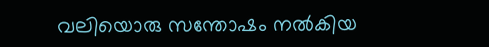വലിയൊരു സന്തോഷം നല്‍കിയ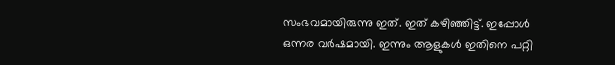സംഭവമായിരുന്നു ഇത്. ഇത് കഴിഞ്ഞിട്ട്. ഇപ്പോള്‍ ഒന്നര വര്‍ഷമായി. ഇന്നും ആളുകള്‍ ഇതിനെ പറ്റി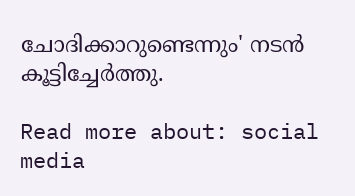ചോദിക്കാറുണ്ടെന്നും' നടന്‍ കൂട്ടിച്ചേര്‍ത്തു.

Read more about: social media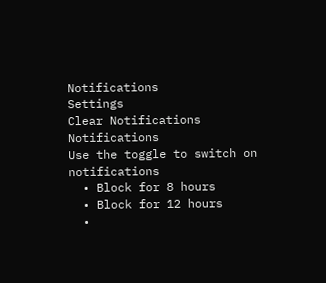Notifications
Settings
Clear Notifications
Notifications
Use the toggle to switch on notifications
  • Block for 8 hours
  • Block for 12 hours
  •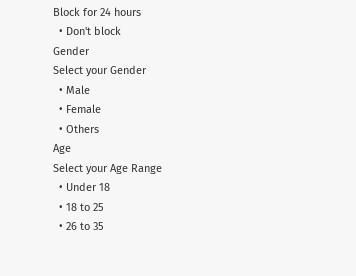Block for 24 hours
  • Don't block
Gender
Select your Gender
  • Male
  • Female
  • Others
Age
Select your Age Range
  • Under 18
  • 18 to 25
  • 26 to 35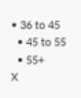• 36 to 45
  • 45 to 55
  • 55+
X